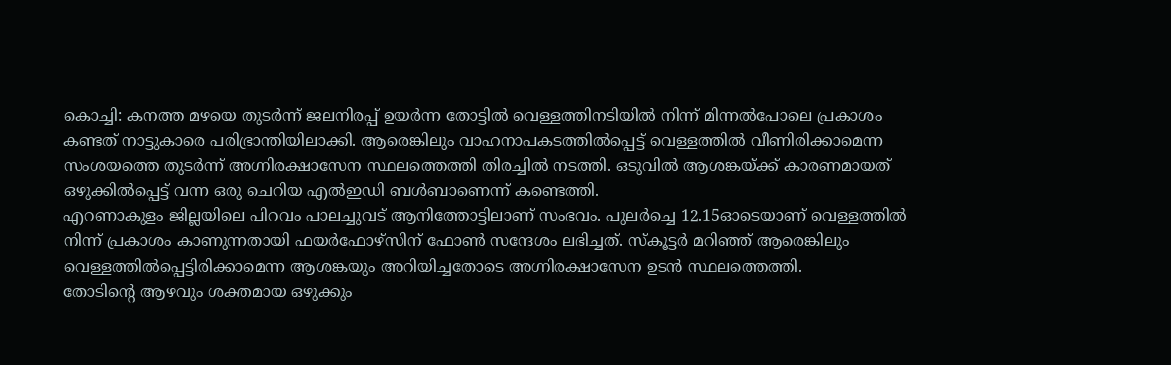കൊച്ചി: കനത്ത മഴയെ തുടർന്ന് ജലനിരപ്പ് ഉയർന്ന തോട്ടിൽ വെള്ളത്തിനടിയിൽ നിന്ന് മിന്നൽപോലെ പ്രകാശം കണ്ടത് നാട്ടുകാരെ പരിഭ്രാന്തിയിലാക്കി. ആരെങ്കിലും വാഹനാപകടത്തിൽപ്പെട്ട് വെള്ളത്തിൽ വീണിരിക്കാമെന്ന സംശയത്തെ തുടർന്ന് അഗ്നിരക്ഷാസേന സ്ഥലത്തെത്തി തിരച്ചിൽ നടത്തി. ഒടുവിൽ ആശങ്കയ്ക്ക് കാരണമായത് ഒഴുക്കിൽപ്പെട്ട് വന്ന ഒരു ചെറിയ എൽഇഡി ബൾബാണെന്ന് കണ്ടെത്തി.
എറണാകുളം ജില്ലയിലെ പിറവം പാലച്ചുവട് ആനിത്തോട്ടിലാണ് സംഭവം. പുലർച്ചെ 12.15ഓടെയാണ് വെള്ളത്തിൽ നിന്ന് പ്രകാശം കാണുന്നതായി ഫയർഫോഴ്സിന് ഫോൺ സന്ദേശം ലഭിച്ചത്. സ്കൂട്ടർ മറിഞ്ഞ് ആരെങ്കിലും വെള്ളത്തിൽപ്പെട്ടിരിക്കാമെന്ന ആശങ്കയും അറിയിച്ചതോടെ അഗ്നിരക്ഷാസേന ഉടൻ സ്ഥലത്തെത്തി.
തോടിന്റെ ആഴവും ശക്തമായ ഒഴുക്കും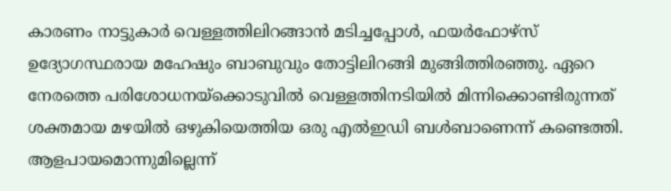കാരണം നാട്ടുകാർ വെള്ളത്തിലിറങ്ങാൻ മടിച്ചപ്പോൾ, ഫയർഫോഴ്സ് ഉദ്യോഗസ്ഥരായ മഹേഷും ബാബുവും തോട്ടിലിറങ്ങി മുങ്ങിത്തിരഞ്ഞു. ഏറെ നേരത്തെ പരിശോധനയ്ക്കൊടുവിൽ വെള്ളത്തിനടിയിൽ മിന്നിക്കൊണ്ടിരുന്നത് ശക്തമായ മഴയിൽ ഒഴുകിയെത്തിയ ഒരു എൽഇഡി ബൾബാണെന്ന് കണ്ടെത്തി.
ആളപായമൊന്നുമില്ലെന്ന്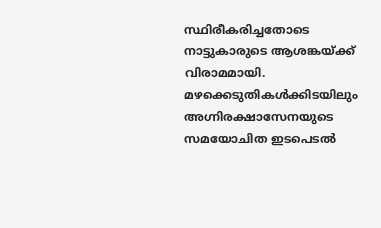സ്ഥിരീകരിച്ചതോടെ നാട്ടുകാരുടെ ആശങ്കയ്ക്ക് വിരാമമായി. മഴക്കെടുതികൾക്കിടയിലും അഗ്നിരക്ഷാസേനയുടെ സമയോചിത ഇടപെടൽ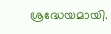ശ്രദ്ധേയമായി.